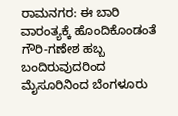ರಾಮನಗರ: ಈ ಬಾರಿ ವಾರಂತ್ಯಕ್ಕೆ ಹೊಂದಿಕೊಂಡಂತೆ ಗೌರಿ-ಗಣೇಶ ಹಬ್ಬ ಬಂದಿರುವುದರಿಂದ ಮೈಸೂರಿನಿಂದ ಬೆಂಗಳೂರು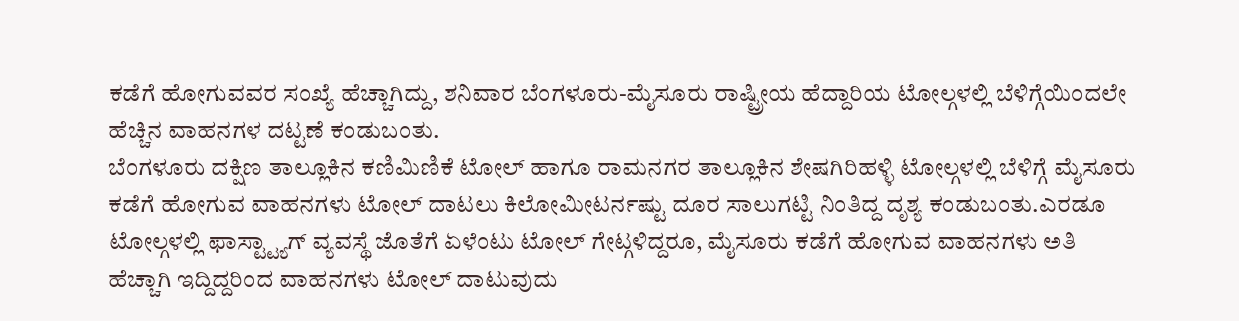ಕಡೆಗೆ ಹೋಗುವವರ ಸಂಖ್ಯೆ ಹೆಚ್ಚಾಗಿದ್ದು, ಶನಿವಾರ ಬೆಂಗಳೂರು-ಮೈಸೂರು ರಾಷ್ಟ್ರೀಯ ಹೆದ್ದಾರಿಯ ಟೋಲ್ಗಳಲ್ಲಿ ಬೆಳಿಗ್ಗೆಯಿಂದಲೇ ಹೆಚ್ಚಿನ ವಾಹನಗಳ ದಟ್ಟಣೆ ಕಂಡುಬಂತು.
ಬೆಂಗಳೂರು ದಕ್ಷಿಣ ತಾಲ್ಲೂಕಿನ ಕಣಿಮಿಣಿಕೆ ಟೋಲ್ ಹಾಗೂ ರಾಮನಗರ ತಾಲ್ಲೂಕಿನ ಶೇಷಗಿರಿಹಳ್ಳಿ ಟೋಲ್ಗಳಲ್ಲಿ ಬೆಳಿಗ್ಗೆ ಮೈಸೂರು ಕಡೆಗೆ ಹೋಗುವ ವಾಹನಗಳು ಟೋಲ್ ದಾಟಲು ಕಿಲೋಮೀಟರ್ನಷ್ಟು ದೂರ ಸಾಲುಗಟ್ಟಿ ನಿಂತಿದ್ದ ದೃಶ್ಯ ಕಂಡುಬಂತು.ಎರಡೂ ಟೋಲ್ಗಳಲ್ಲಿ ಫಾಸ್ಟ್ಟ್ಯಾಗ್ ವ್ಯವಸ್ಥೆ ಜೊತೆಗೆ ಏಳೆಂಟು ಟೋಲ್ ಗೇಟ್ಗಳಿದ್ದರೂ, ಮೈಸೂರು ಕಡೆಗೆ ಹೋಗುವ ವಾಹನಗಳು ಅತಿ ಹೆಚ್ಚಾಗಿ ಇದ್ದಿದ್ದರಿಂದ ವಾಹನಗಳು ಟೋಲ್ ದಾಟುವುದು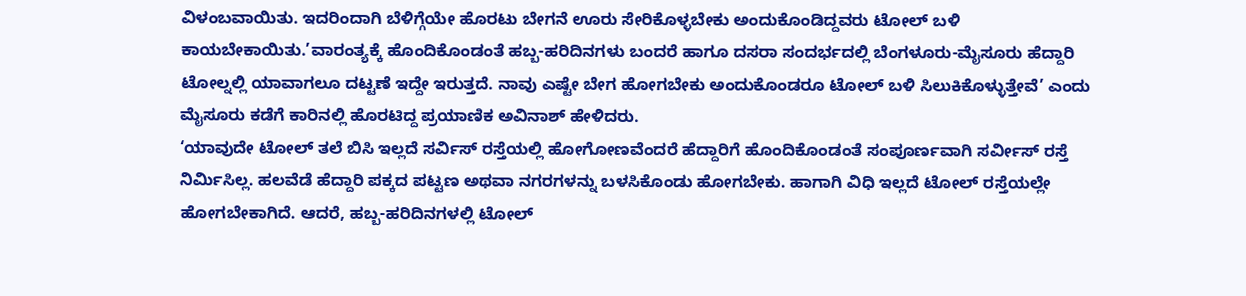ವಿಳಂಬವಾಯಿತು. ಇದರಿಂದಾಗಿ ಬೆಳಿಗ್ಗೆಯೇ ಹೊರಟು ಬೇಗನೆ ಊರು ಸೇರಿಕೊಳ್ಳಬೇಕು ಅಂದುಕೊಂಡಿದ್ದವರು ಟೋಲ್ ಬಳಿ ಕಾಯಬೇಕಾಯಿತು.’ವಾರಂತ್ಯಕ್ಕೆ ಹೊಂದಿಕೊಂಡಂತೆ ಹಬ್ಬ-ಹರಿದಿನಗಳು ಬಂದರೆ ಹಾಗೂ ದಸರಾ ಸಂದರ್ಭದಲ್ಲಿ ಬೆಂಗಳೂರು-ಮೈಸೂರು ಹೆದ್ದಾರಿ ಟೋಲ್ನಲ್ಲಿ ಯಾವಾಗಲೂ ದಟ್ಟಣೆ ಇದ್ದೇ ಇರುತ್ತದೆ. ನಾವು ಎಷ್ಟೇ ಬೇಗ ಹೋಗಬೇಕು ಅಂದುಕೊಂಡರೂ ಟೋಲ್ ಬಳಿ ಸಿಲುಕಿಕೊಳ್ಳುತ್ತೇವೆ’ ಎಂದು ಮೈಸೂರು ಕಡೆಗೆ ಕಾರಿನಲ್ಲಿ ಹೊರಟಿದ್ದ ಪ್ರಯಾಣಿಕ ಅವಿನಾಶ್ ಹೇಳಿದರು.
‘ಯಾವುದೇ ಟೋಲ್ ತಲೆ ಬಿಸಿ ಇಲ್ಲದೆ ಸರ್ವಿಸ್ ರಸ್ತೆಯಲ್ಲಿ ಹೋಗೋಣವೆಂದರೆ ಹೆದ್ದಾರಿಗೆ ಹೊಂದಿಕೊಂಡಂತೆ ಸಂಪೂರ್ಣವಾಗಿ ಸರ್ವೀಸ್ ರಸ್ತೆ ನಿರ್ಮಿಸಿಲ್ಲ. ಹಲವೆಡೆ ಹೆದ್ದಾರಿ ಪಕ್ಕದ ಪಟ್ಟಣ ಅಥವಾ ನಗರಗಳನ್ನು ಬಳಸಿಕೊಂಡು ಹೋಗಬೇಕು. ಹಾಗಾಗಿ ವಿಧಿ ಇಲ್ಲದೆ ಟೋಲ್ ರಸ್ತೆಯಲ್ಲೇ ಹೋಗಬೇಕಾಗಿದೆ. ಆದರೆ, ಹಬ್ಬ-ಹರಿದಿನಗಳಲ್ಲಿ ಟೋಲ್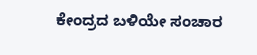ಕೇಂದ್ರದ ಬಳಿಯೇ ಸಂಚಾರ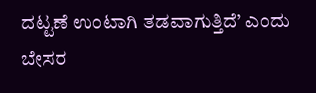ದಟ್ಟಣೆ ಉಂಟಾಗಿ ತಡವಾಗುತ್ತಿದೆ’ ಎಂದು ಬೇಸರ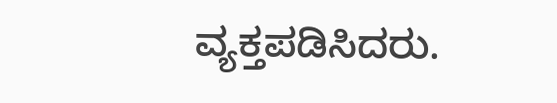ವ್ಯಕ್ತಪಡಿಸಿದರು.